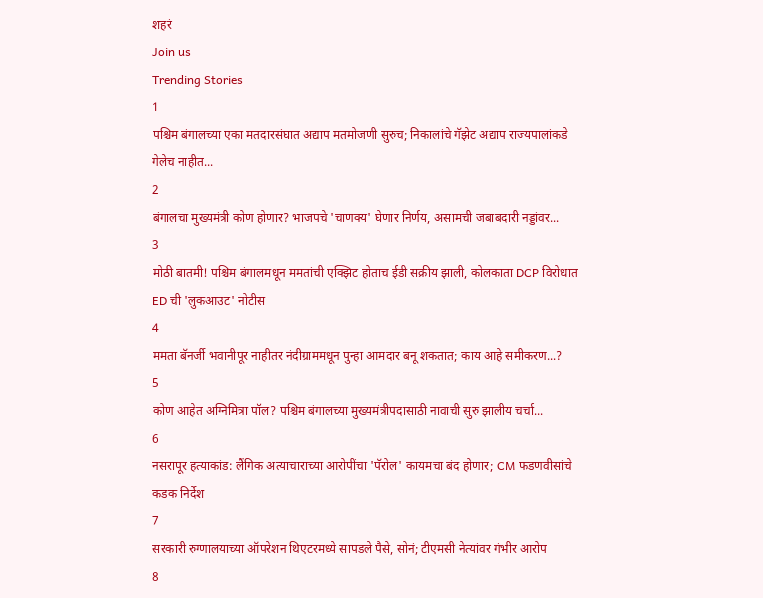शहरं
Join us
Trending Stories
1
पश्चिम बंगालच्या एका मतदारसंघात अद्याप मतमोजणी सुरुच; निकालांचे गॅझेट अद्याप राज्यपालांकडे गेलेच नाहीत...
2
बंगालचा मुख्यमंत्री कोण होणार? भाजपचे 'चाणक्य' घेणार निर्णय, असामची जबाबदारी नड्डांवर...
3
मोठी बातमी! पश्चिम बंगालमधून ममतांची एक्झिट होताच ईडी सक्रीय झाली, कोलकाता DCP विरोधात ED ची 'लुकआउट' नोटीस
4
ममता बॅनर्जी भवानीपूर नाहीतर नंदीग्राममधून पुन्हा आमदार बनू शकतात; काय आहे समीकरण...?
5
कोण आहेत अग्निमित्रा पॉल? पश्चिम बंगालच्या मुख्यमंत्रीपदासाठी नावाची सुरु झालीय चर्चा...
6
नसरापूर हत्याकांड: लैंगिक अत्याचाराच्या आरोपींचा 'पॅरोल' कायमचा बंद होणार; CM फडणवीसांचे कडक निर्देश
7
सरकारी रुग्णालयाच्या ऑपरेशन थिएटरमध्ये सापडले पैसे, सोनं; टीएमसी नेत्यांवर गंभीर आरोप
8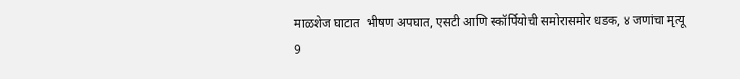माळशेज घाटात  भीषण अपघात, एसटी आणि स्कॉर्पियोची समोरासमोर धडक, ४ जणांचा मृत्यू
9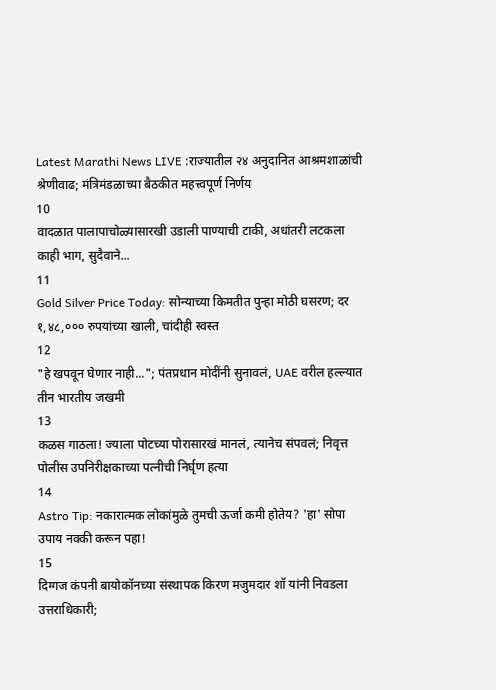Latest Marathi News LIVE :राज्यातील २४ अनुदानित आश्रमशाळांची श्रेणीवाढ; मंत्रिमंडळाच्या बैठकीत महत्त्वपूर्ण निर्णय
10
वादळात पालापाचोळ्यासारखी उडाली पाण्याची टाकी, अधांतरी लटकला काही भाग, सुदैवाने...
11
Gold Silver Price Today: सोन्याच्या किमतीत पुन्हा मोठी घसरण; दर १,४८,००० रुपयांच्या खाली, चांदीही स्वस्त
12
"हे खपवून घेणार नाही..."; पंतप्रधान मोदींनी सुनावलं, UAE वरील हल्ल्यात तीन भारतीय जखमी
13
कळस गाठला! ज्याला पोटच्या पोरासारखं मानलं, त्यानेच संपवलं; निवृत्त पोलीस उपनिरीक्षकाच्या पत्नीची निर्घृण हत्या
14
Astro Tip: नकारात्मक लोकांमुळे तुमची ऊर्जा कमी होतेय? 'हा' सोपा उपाय नक्की करून पहा!
15
दिग्गज कंपनी बायोकॉनच्या संस्थापक किरण मजुमदार शॉ यांनी निवडला उत्तराधिकारी;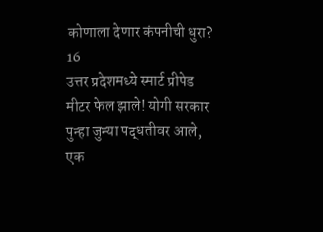कोणाला देणार कंपनीची धुरा?
16
उत्तर प्रदेशमध्ये स्मार्ट प्रीपेड मीटर फेल झाले! योगी सरकार पुन्हा जुन्या पद्धतीवर आले, एक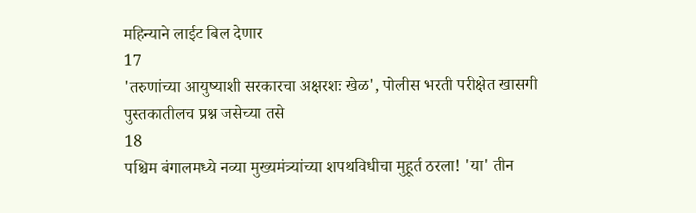महिन्याने लाईट बिल देणार
17
'तरुणांच्या आयुष्याशी सरकारचा अक्षरशः खेळ', पोलीस भरती परीक्षेत खासगी पुस्तकातीलच प्रश्न जसेच्या तसे
18
पश्चिम बंगालमध्ये नव्या मुख्यमंत्र्यांच्या शपथविधीचा मुहूर्त ठरला! 'या' तीन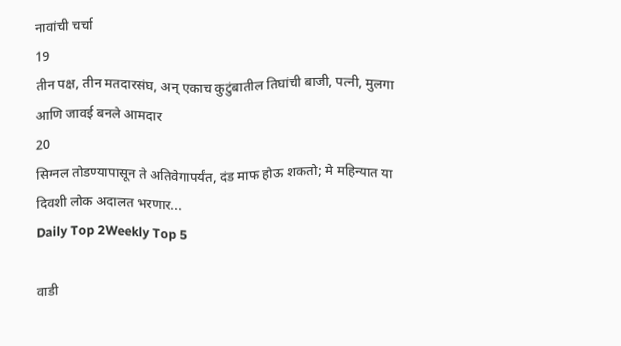नावांची चर्चा
19
तीन पक्ष, तीन मतदारसंघ, अन् एकाच कुटुंबातील तिघांची बाजी, पत्नी, मुलगा आणि जावई बनले आमदार
20
सिग्नल तोडण्यापासून ते अतिवेगापर्यंत, दंड माफ होऊ शकतो; मे महिन्यात या दिवशी लोक अदालत भरणार...
Daily Top 2Weekly Top 5

वाडी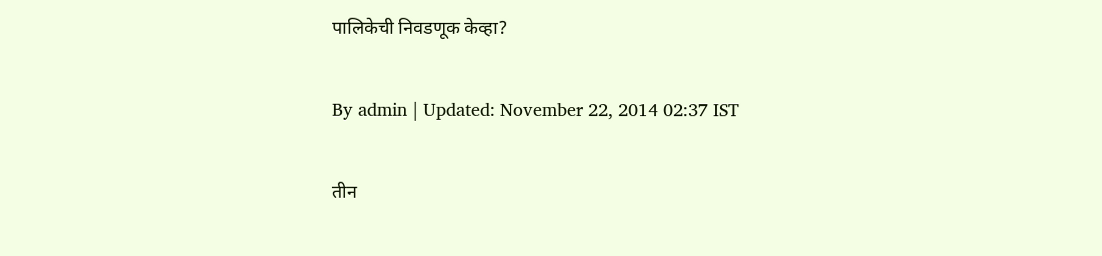पालिकेची निवडणूक केव्हा?

By admin | Updated: November 22, 2014 02:37 IST

तीन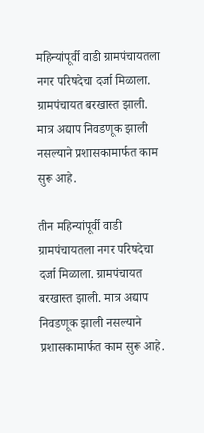महिन्यांपूर्वी वाडी ग्रामपंचायतला नगर परिषदेचा दर्जा मिळाला. ग्रामपंचायत बरखास्त झाली. मात्र अद्याप निवडणूक झाली नसल्याने प्रशासकामार्फत काम सुरू आहे.

तीन महिन्यांपूर्वी वाडी ग्रामपंचायतला नगर परिषदेचा दर्जा मिळाला. ग्रामपंचायत बरखास्त झाली. मात्र अद्याप निवडणूक झाली नसल्याने प्रशासकामार्फत काम सुरू आहे.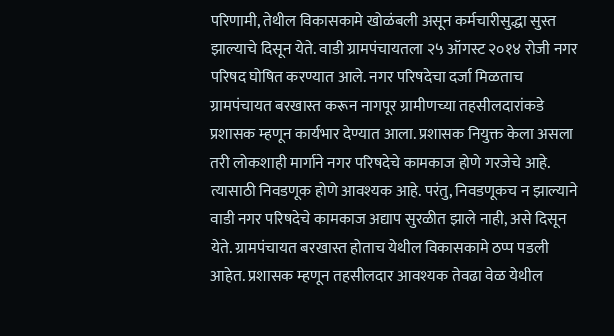परिणामी, तेथील विकासकामे खोळंबली असून कर्मचारीसुद्धा सुस्त झाल्याचे दिसून येते. वाडी ग्रामपंचायतला २५ ऑगस्ट २०१४ रोजी नगर परिषद घोषित करण्यात आले. नगर परिषदेचा दर्जा मिळताच ग्रामपंचायत बरखास्त करून नागपूर ग्रामीणच्या तहसीलदारांकडे प्रशासक म्हणून कार्यभार देण्यात आला. प्रशासक नियुक्त केला असला तरी लोकशाही मार्गाने नगर परिषदेचे कामकाज होणे गरजेचे आहे. त्यासाठी निवडणूक होणे आवश्यक आहे. परंतु, निवडणूकच न झाल्याने वाडी नगर परिषदेचे कामकाज अद्याप सुरळीत झाले नाही, असे दिसून येते. ग्रामपंचायत बरखास्त होताच येथील विकासकामे ठप्प पडली आहेत. प्रशासक म्हणून तहसीलदार आवश्यक तेवढा वेळ येथील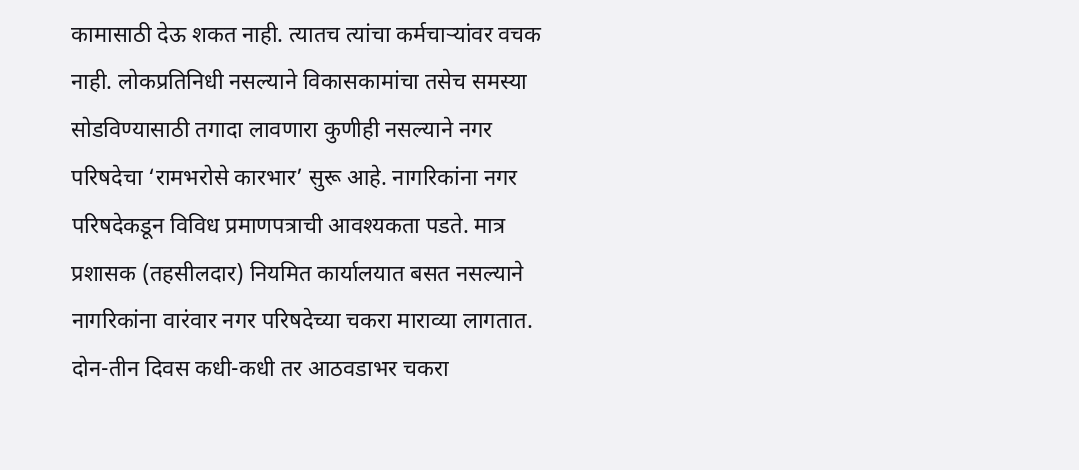कामासाठी देऊ शकत नाही. त्यातच त्यांचा कर्मचाऱ्यांवर वचक नाही. लोकप्रतिनिधी नसल्याने विकासकामांचा तसेच समस्या सोडविण्यासाठी तगादा लावणारा कुणीही नसल्याने नगर परिषदेचा ‘रामभरोसे कारभार’ सुरू आहे. नागरिकांना नगर परिषदेकडून विविध प्रमाणपत्राची आवश्यकता पडते. मात्र प्रशासक (तहसीलदार) नियमित कार्यालयात बसत नसल्याने नागरिकांना वारंवार नगर परिषदेच्या चकरा माराव्या लागतात. दोन-तीन दिवस कधी-कधी तर आठवडाभर चकरा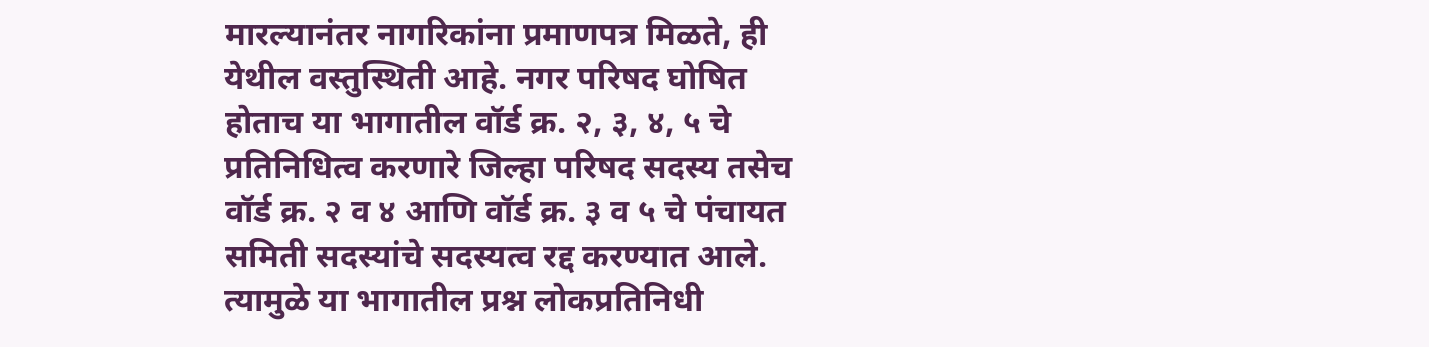मारल्यानंतर नागरिकांना प्रमाणपत्र मिळते, ही येथील वस्तुस्थिती आहे. नगर परिषद घोषित होताच या भागातील वॉर्ड क्र. २, ३, ४, ५ चे प्रतिनिधित्व करणारे जिल्हा परिषद सदस्य तसेच वॉर्ड क्र. २ व ४ आणि वॉर्ड क्र. ३ व ५ चे पंचायत समिती सदस्यांचे सदस्यत्व रद्द करण्यात आले. त्यामुळे या भागातील प्रश्न लोकप्रतिनिधी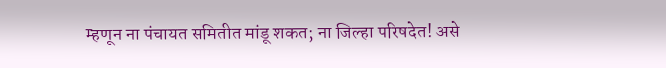म्हणून ना पंचायत समितीत मांडू शकत; ना जिल्हा परिषदेत! असे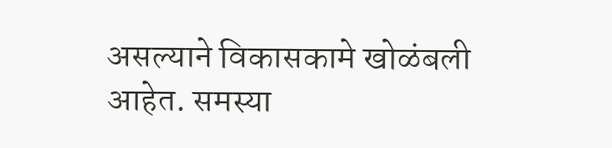असल्याने विकासकामे खोळंबली आहेत. समस्या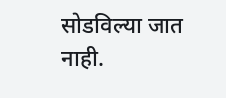सोडविल्या जात नाही.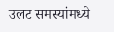उलट समस्यांमध्ये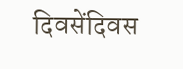दिवसेंदिवस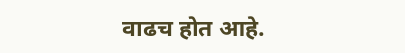वाढच होत आहे.